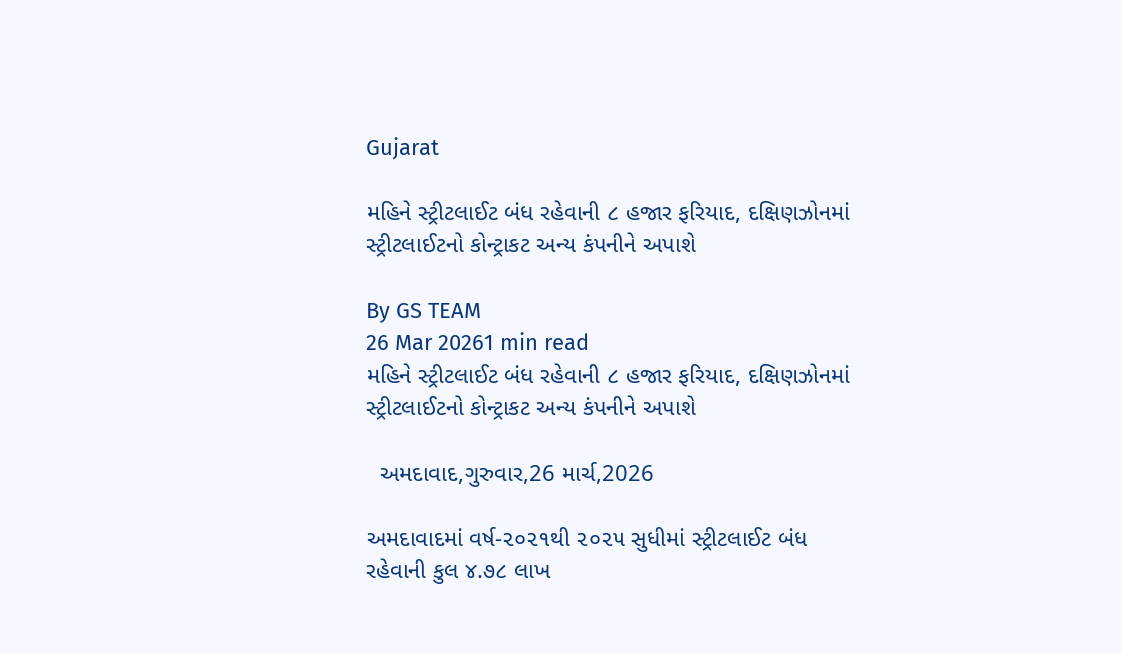Gujarat

મહિને સ્ટ્રીટલાઈટ બંધ રહેવાની ૮ હજાર ફરિયાદ, દક્ષિણઝોનમાં સ્ટ્રીટલાઈટનો કોન્ટ્રાકટ અન્ય કંપનીને અપાશે

By GS TEAM
26 Mar 20261 min read
મહિને સ્ટ્રીટલાઈટ બંધ રહેવાની ૮ હજાર ફરિયાદ, દક્ષિણઝોનમાં સ્ટ્રીટલાઈટનો કોન્ટ્રાકટ અન્ય કંપનીને અપાશે

  અમદાવાદ,ગુરુવાર,26 માર્ચ,2026

અમદાવાદમાં વર્ષ-૨૦૨૧થી ૨૦૨૫ સુધીમાં સ્ટ્રીટલાઈટ બંધ રહેવાની કુલ ૪.૭૮ લાખ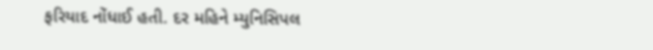ફરિયાદ નોંધાઈ હતી. દર મહિને મ્યુનિસિપલ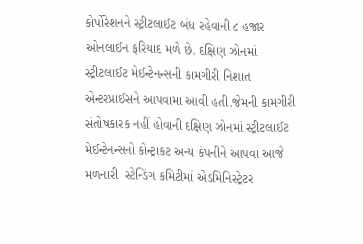કોર્પોરેશનને સ્ટ્રીટલાઈટ બંધ રહેવાની ૮ હજાર ઓનલાઈન ફરિયાદ મળે છે. દક્ષિણ ઝોનમાં સ્ટ્રીટલાઈટ મેઈન્ટેનન્સની કામગીરી નિશાત એન્ટરપ્રાઈસને આપવામા આવી હતી.જેમની કામગીરી સંતોષકારક નહીં હોવાની દક્ષિણ ઝોનમાં સ્ટ્રીટલાઈટ મેઈન્ટેનન્સનો કોન્ટ્રાકટ અન્ય કંપનીને આપવા આજે મળનારી  સ્ટેન્ડિંગ કમિટીમાં એડમિનિસ્ટ્રેટર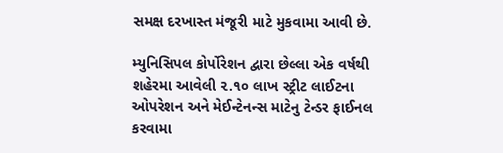સમક્ષ દરખાસ્ત મંજૂરી માટે મુકવામા આવી છે.

મ્યુનિસિપલ કોર્પોરેશન દ્વારા છેલ્લા એક વર્ષથી શહેરમા આવેલી ૨.૧૦ લાખ સ્ટ્રીટ લાઈટના ઓપરેશન અને મેઈન્ટેનન્સ માટેનુ ટેન્ડર ફાઈનલ કરવામા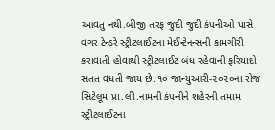આવતુ નથી.બીજી તરફ જુદી જુદી કંપનીઓ પાસે વગર ટેન્ડરે સ્ટ્રીટલાઈટના મેઈન્ટેનન્સની કામગીરી કરાવાતી હોવાથી સ્ટ્રીટલાઈટ બંધ રહેવાની ફરિયાદો સતત વધતી જાય છે.૧૦ જાન્યુઆરી-૨૦૨૦ના રોજ સિટેલૂમ પ્રા.લી.નામની કંપનીને શહેરની તમામ સ્ટ્રીટલાઈટના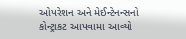ઓપરેશન અને મેઈન્ટેનન્સનો કોન્ટ્રાકટ આપવામા આવ્યો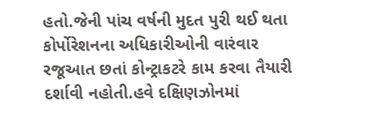હતો.જેની પાંચ વર્ષની મુદત પુરી થઈ થતા કોર્પોરેશનના અધિકારીઓની વારંવાર રજૂઆત છતાં કોન્ટ્રાકટરે કામ કરવા તૈયારી દર્શાવી નહોતી.હવે દક્ષિણઝોનમાં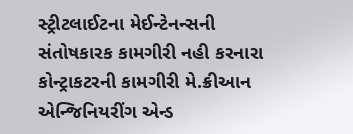સ્ટ્રીટલાઈટના મેઈન્ટેનન્સની સંતોષકારક કામગીરી નહી કરનારા કોન્ટ્રાકટરની કામગીરી મે.ક્રીઆન એન્જિનિયરીંગ એન્ડ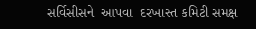સર્વિસીસને  આપવા  દરખાસ્ત કમિટી સમક્ષ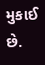મુકાઈ છે.